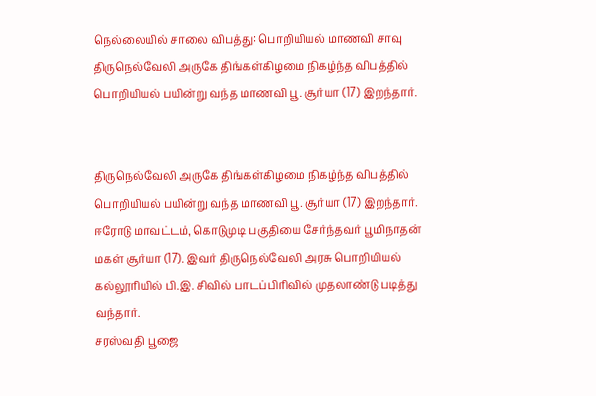நெல்லையில் சாலை விபத்து: பொறியியல் மாணவி சாவு
திருநெல்வேலி அருகே திங்கள்கிழமை நிகழ்ந்த விபத்தில் பொறியியல் பயின்று வந்த மாணவி பூ. சூர்யா (17) இறந்தார்.


திருநெல்வேலி அருகே திங்கள்கிழமை நிகழ்ந்த விபத்தில் பொறியியல் பயின்று வந்த மாணவி பூ. சூர்யா (17) இறந்தார்.
ஈரோடு மாவட்டம், கொடுமுடி பகுதியை சேர்ந்தவர் பூமிநாதன் மகள் சூர்யா (17). இவர் திருநெல்வேலி அரசு பொறியியல் கல்லூரியில் பி.இ. சிவில் பாடப்பிரிவில் முதலாண்டு படித்து வந்தார்.
சரஸ்வதி பூஜை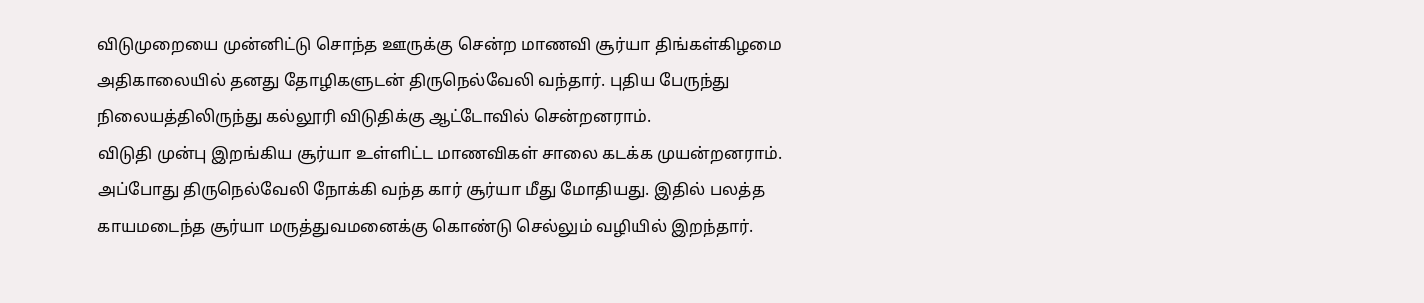விடுமுறையை முன்னிட்டு சொந்த ஊருக்கு சென்ற மாணவி சூர்யா திங்கள்கிழமை அதிகாலையில் தனது தோழிகளுடன் திருநெல்வேலி வந்தார். புதிய பேருந்து நிலையத்திலிருந்து கல்லூரி விடுதிக்கு ஆட்டோவில் சென்றனராம்.
விடுதி முன்பு இறங்கிய சூர்யா உள்ளிட்ட மாணவிகள் சாலை கடக்க முயன்றனராம். அப்போது திருநெல்வேலி நோக்கி வந்த கார் சூர்யா மீது மோதியது. இதில் பலத்த காயமடைந்த சூர்யா மருத்துவமனைக்கு கொண்டு செல்லும் வழியில் இறந்தார்.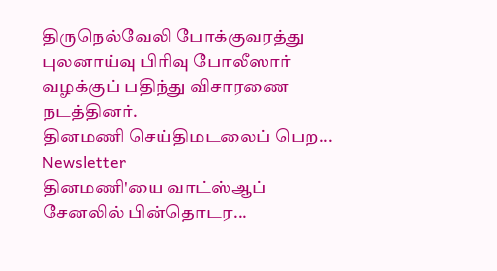திருநெல்வேலி போக்குவரத்து புலனாய்வு பிரிவு போலீஸார் வழக்குப் பதிந்து விசாரணை நடத்தினர்.
தினமணி செய்திமடலைப் பெற... Newsletter
தினமணி'யை வாட்ஸ்ஆப் சேனலில் பின்தொடர...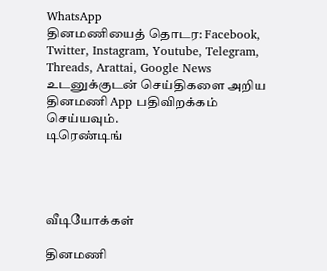WhatsApp
தினமணியைத் தொடர: Facebook, Twitter, Instagram, Youtube, Telegram, Threads, Arattai, Google News
உடனுக்குடன் செய்திகளை அறிய தினமணி App பதிவிறக்கம் செய்யவும்.
டிரெண்டிங்




வீடியோக்கள்

தினமணி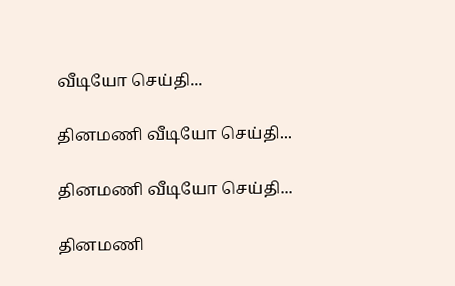வீடியோ செய்தி...

தினமணி வீடியோ செய்தி...

தினமணி வீடியோ செய்தி...

தினமணி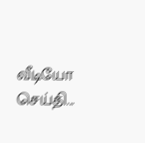வீடியோ செய்தி...